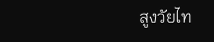สูงวัยไท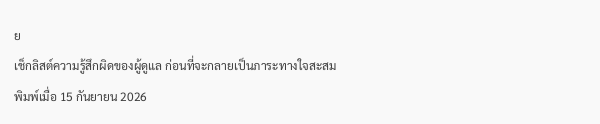ย
เช็กลิสต์ความรู้สึกผิดของผู้ดูแล ก่อนที่จะกลายเป็นภาระทางใจสะสม
พิมพ์เมื่อ 15 กันยายน 2026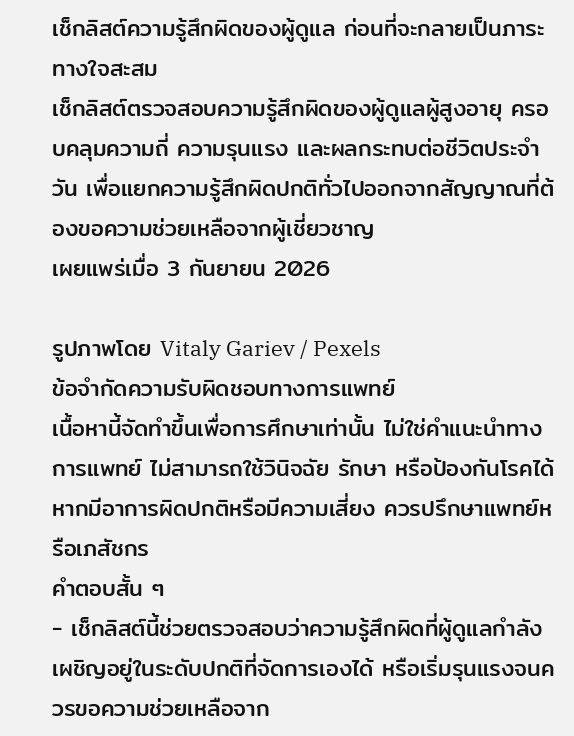เช็กลิสต์ความรู้สึกผิดของผู้ดูแล ก่อนที่จะกลายเป็นภาระทางใจสะสม
เช็กลิสต์ตรวจสอบความรู้สึกผิดของผู้ดูแลผู้สูงอายุ ครอบคลุมความถี่ ความรุนแรง และผลกระทบต่อชีวิตประจำวัน เพื่อแยกความรู้สึกผิดปกติทั่วไปออกจากสัญญาณที่ต้องขอความช่วยเหลือจากผู้เชี่ยวชาญ
เผยแพร่เมื่อ 3 กันยายน 2026

รูปภาพโดย Vitaly Gariev / Pexels
ข้อจำกัดความรับผิดชอบทางการแพทย์
เนื้อหานี้จัดทำขึ้นเพื่อการศึกษาเท่านั้น ไม่ใช่คำแนะนำทางการแพทย์ ไม่สามารถใช้วินิจฉัย รักษา หรือป้องกันโรคได้ หากมีอาการผิดปกติหรือมีความเสี่ยง ควรปรึกษาแพทย์หรือเภสัชกร
คำตอบสั้น ๆ
- เช็กลิสต์นี้ช่วยตรวจสอบว่าความรู้สึกผิดที่ผู้ดูแลกำลังเผชิญอยู่ในระดับปกติที่จัดการเองได้ หรือเริ่มรุนแรงจนควรขอความช่วยเหลือจาก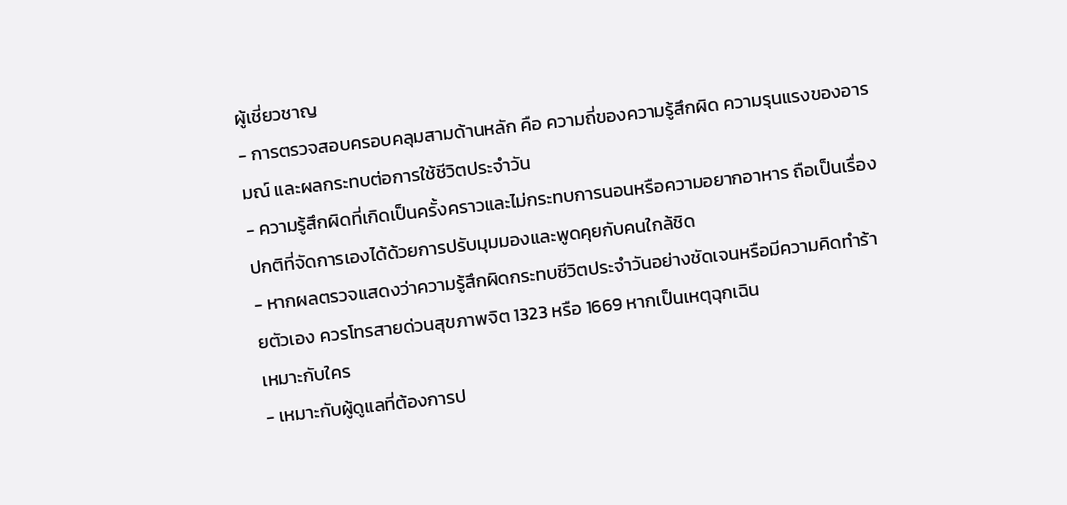ผู้เชี่ยวชาญ
- การตรวจสอบครอบคลุมสามด้านหลัก คือ ความถี่ของความรู้สึกผิด ความรุนแรงของอารมณ์ และผลกระทบต่อการใช้ชีวิตประจำวัน
- ความรู้สึกผิดที่เกิดเป็นครั้งคราวและไม่กระทบการนอนหรือความอยากอาหาร ถือเป็นเรื่องปกติที่จัดการเองได้ด้วยการปรับมุมมองและพูดคุยกับคนใกล้ชิด
- หากผลตรวจแสดงว่าความรู้สึกผิดกระทบชีวิตประจำวันอย่างชัดเจนหรือมีความคิดทำร้ายตัวเอง ควรโทรสายด่วนสุขภาพจิต 1323 หรือ 1669 หากเป็นเหตุฉุกเฉิน
เหมาะกับใคร
- เหมาะกับผู้ดูแลที่ต้องการป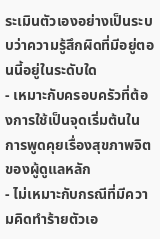ระเมินตัวเองอย่างเป็นระบบว่าความรู้สึกผิดที่มีอยู่ตอนนี้อยู่ในระดับใด
- เหมาะกับครอบครัวที่ต้องการใช้เป็นจุดเริ่มต้นในการพูดคุยเรื่องสุขภาพจิตของผู้ดูแลหลัก
- ไม่เหมาะกับกรณีที่มีความคิดทำร้ายตัวเอ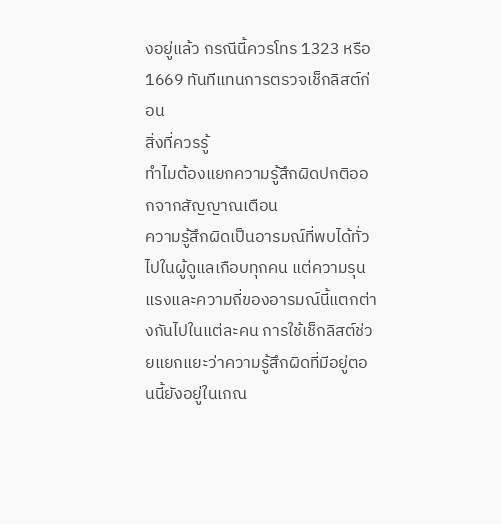งอยู่แล้ว กรณีนี้ควรโทร 1323 หรือ 1669 ทันทีแทนการตรวจเช็กลิสต์ก่อน
สิ่งที่ควรรู้
ทำไมต้องแยกความรู้สึกผิดปกติออกจากสัญญาณเตือน
ความรู้สึกผิดเป็นอารมณ์ที่พบได้ทั่วไปในผู้ดูแลเกือบทุกคน แต่ความรุนแรงและความถี่ของอารมณ์นี้แตกต่างกันไปในแต่ละคน การใช้เช็กลิสต์ช่วยแยกแยะว่าความรู้สึกผิดที่มีอยู่ตอนนี้ยังอยู่ในเกณ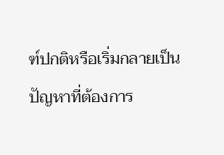ฑ์ปกติหรือเริ่มกลายเป็นปัญหาที่ต้องการ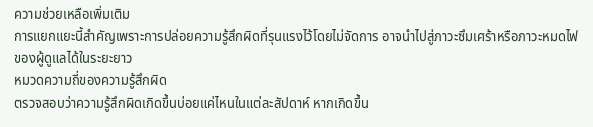ความช่วยเหลือเพิ่มเติม
การแยกแยะนี้สำคัญเพราะการปล่อยความรู้สึกผิดที่รุนแรงไว้โดยไม่จัดการ อาจนำไปสู่ภาวะซึมเศร้าหรือภาวะหมดไฟของผู้ดูแลได้ในระยะยาว
หมวดความถี่ของความรู้สึกผิด
ตรวจสอบว่าความรู้สึกผิดเกิดขึ้นบ่อยแค่ไหนในแต่ละสัปดาห์ หากเกิดขึ้น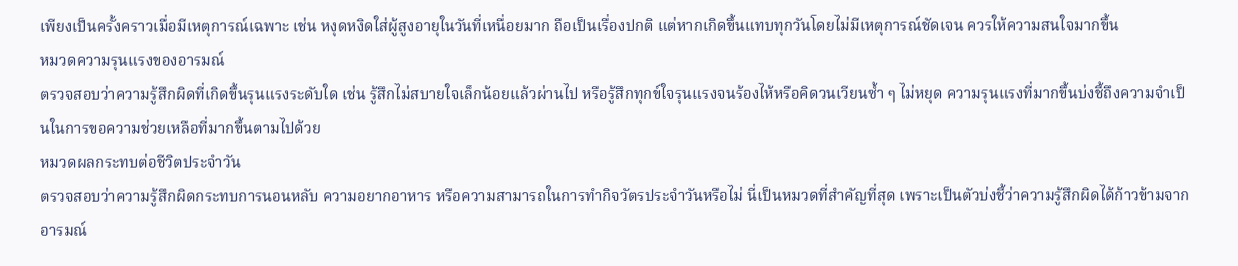เพียงเป็นครั้งคราวเมื่อมีเหตุการณ์เฉพาะ เช่น หงุดหงิดใส่ผู้สูงอายุในวันที่เหนื่อยมาก ถือเป็นเรื่องปกติ แต่หากเกิดขึ้นแทบทุกวันโดยไม่มีเหตุการณ์ชัดเจน ควรให้ความสนใจมากขึ้น
หมวดความรุนแรงของอารมณ์
ตรวจสอบว่าความรู้สึกผิดที่เกิดขึ้นรุนแรงระดับใด เช่น รู้สึกไม่สบายใจเล็กน้อยแล้วผ่านไป หรือรู้สึกทุกข์ใจรุนแรงจนร้องไห้หรือคิดวนเวียนซ้ำ ๆ ไม่หยุด ความรุนแรงที่มากขึ้นบ่งชี้ถึงความจำเป็นในการขอความช่วยเหลือที่มากขึ้นตามไปด้วย
หมวดผลกระทบต่อชีวิตประจำวัน
ตรวจสอบว่าความรู้สึกผิดกระทบการนอนหลับ ความอยากอาหาร หรือความสามารถในการทำกิจวัตรประจำวันหรือไม่ นี่เป็นหมวดที่สำคัญที่สุด เพราะเป็นตัวบ่งชี้ว่าความรู้สึกผิดได้ก้าวข้ามจากอารมณ์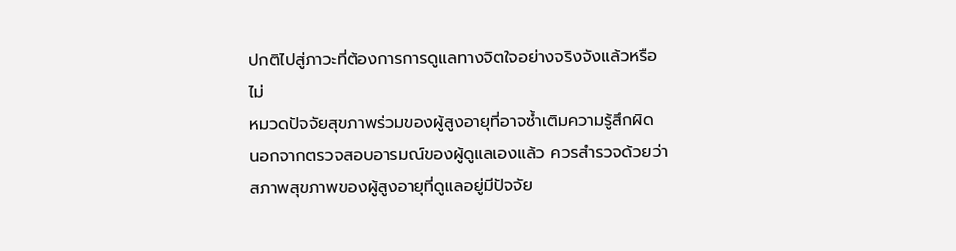ปกติไปสู่ภาวะที่ต้องการการดูแลทางจิตใจอย่างจริงจังแล้วหรือไม่
หมวดปัจจัยสุขภาพร่วมของผู้สูงอายุที่อาจซ้ำเติมความรู้สึกผิด
นอกจากตรวจสอบอารมณ์ของผู้ดูแลเองแล้ว ควรสำรวจด้วยว่าสภาพสุขภาพของผู้สูงอายุที่ดูแลอยู่มีปัจจัย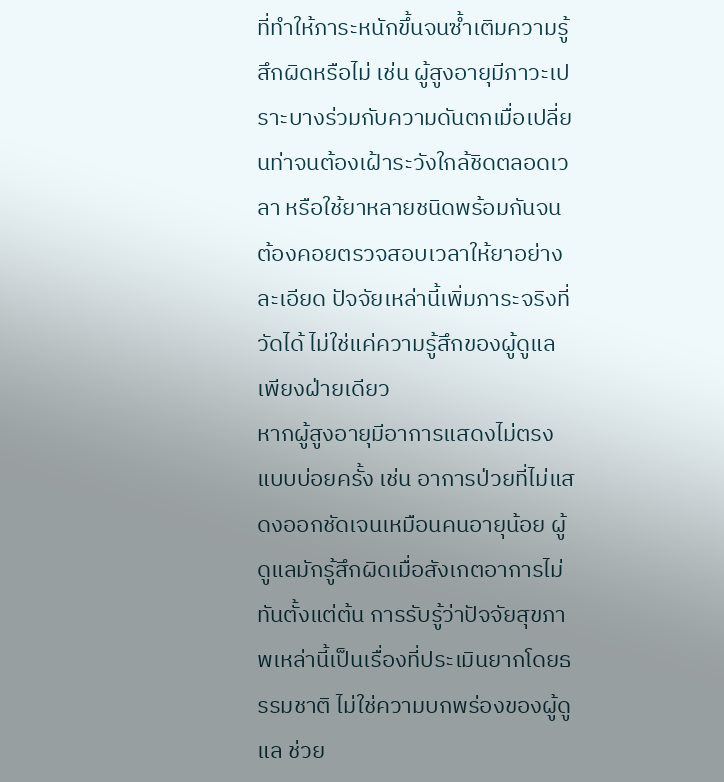ที่ทำให้ภาระหนักขึ้นจนซ้ำเติมความรู้สึกผิดหรือไม่ เช่น ผู้สูงอายุมีภาวะเปราะบางร่วมกับความดันตกเมื่อเปลี่ยนท่าจนต้องเฝ้าระวังใกล้ชิดตลอดเวลา หรือใช้ยาหลายชนิดพร้อมกันจนต้องคอยตรวจสอบเวลาให้ยาอย่างละเอียด ปัจจัยเหล่านี้เพิ่มภาระจริงที่วัดได้ ไม่ใช่แค่ความรู้สึกของผู้ดูแลเพียงฝ่ายเดียว
หากผู้สูงอายุมีอาการแสดงไม่ตรงแบบบ่อยครั้ง เช่น อาการป่วยที่ไม่แสดงออกชัดเจนเหมือนคนอายุน้อย ผู้ดูแลมักรู้สึกผิดเมื่อสังเกตอาการไม่ทันตั้งแต่ต้น การรับรู้ว่าปัจจัยสุขภาพเหล่านี้เป็นเรื่องที่ประเมินยากโดยธรรมชาติ ไม่ใช่ความบกพร่องของผู้ดูแล ช่วย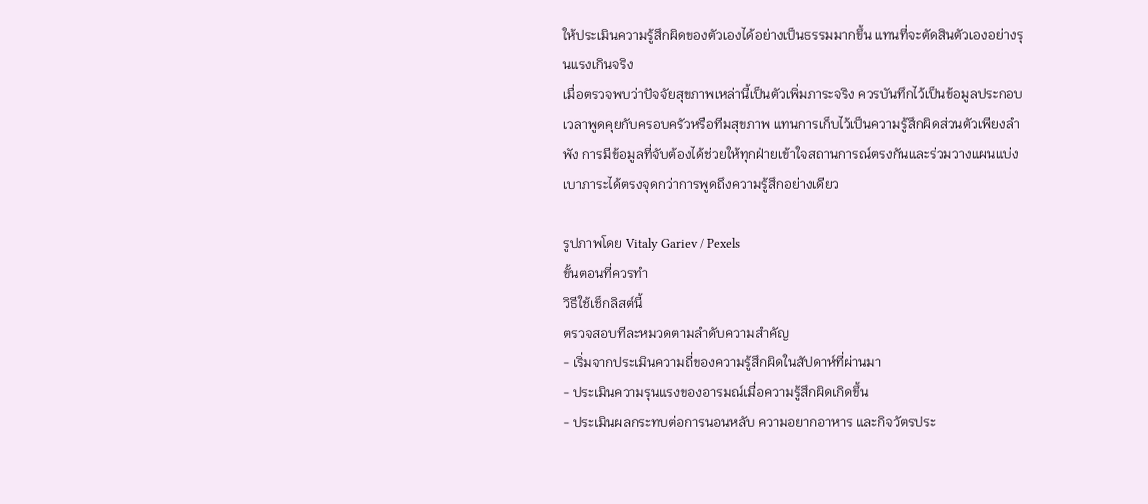ให้ประเมินความรู้สึกผิดของตัวเองได้อย่างเป็นธรรมมากขึ้น แทนที่จะตัดสินตัวเองอย่างรุนแรงเกินจริง
เมื่อตรวจพบว่าปัจจัยสุขภาพเหล่านี้เป็นตัวเพิ่มภาระจริง ควรบันทึกไว้เป็นข้อมูลประกอบเวลาพูดคุยกับครอบครัวหรือทีมสุขภาพ แทนการเก็บไว้เป็นความรู้สึกผิดส่วนตัวเพียงลำพัง การมีข้อมูลที่จับต้องได้ช่วยให้ทุกฝ่ายเข้าใจสถานการณ์ตรงกันและร่วมวางแผนแบ่งเบาภาระได้ตรงจุดกว่าการพูดถึงความรู้สึกอย่างเดียว

รูปภาพโดย Vitaly Gariev / Pexels
ขั้นตอนที่ควรทำ
วิธีใช้เช็กลิสต์นี้
ตรวจสอบทีละหมวดตามลำดับความสำคัญ
- เริ่มจากประเมินความถี่ของความรู้สึกผิดในสัปดาห์ที่ผ่านมา
- ประเมินความรุนแรงของอารมณ์เมื่อความรู้สึกผิดเกิดขึ้น
- ประเมินผลกระทบต่อการนอนหลับ ความอยากอาหาร และกิจวัตรประ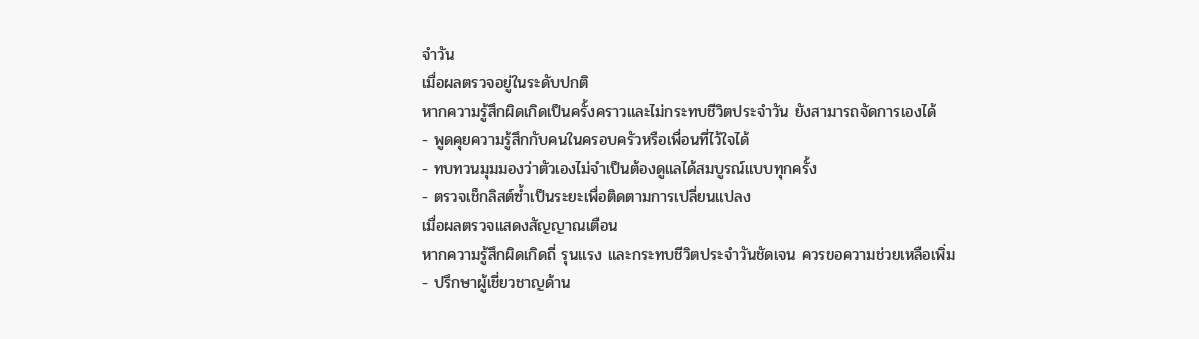จำวัน
เมื่อผลตรวจอยู่ในระดับปกติ
หากความรู้สึกผิดเกิดเป็นครั้งคราวและไม่กระทบชีวิตประจำวัน ยังสามารถจัดการเองได้
- พูดคุยความรู้สึกกับคนในครอบครัวหรือเพื่อนที่ไว้ใจได้
- ทบทวนมุมมองว่าตัวเองไม่จำเป็นต้องดูแลได้สมบูรณ์แบบทุกครั้ง
- ตรวจเช็กลิสต์ซ้ำเป็นระยะเพื่อติดตามการเปลี่ยนแปลง
เมื่อผลตรวจแสดงสัญญาณเตือน
หากความรู้สึกผิดเกิดถี่ รุนแรง และกระทบชีวิตประจำวันชัดเจน ควรขอความช่วยเหลือเพิ่ม
- ปรึกษาผู้เชี่ยวชาญด้าน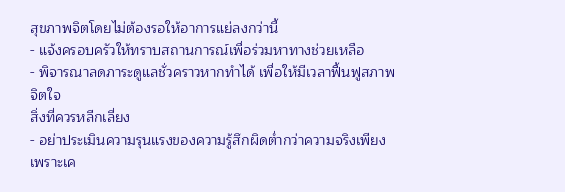สุขภาพจิตโดยไม่ต้องรอให้อาการแย่ลงกว่านี้
- แจ้งครอบครัวให้ทราบสถานการณ์เพื่อร่วมหาทางช่วยเหลือ
- พิจารณาลดภาระดูแลชั่วคราวหากทำได้ เพื่อให้มีเวลาฟื้นฟูสภาพจิตใจ
สิ่งที่ควรหลีกเลี่ยง
- อย่าประเมินความรุนแรงของความรู้สึกผิดต่ำกว่าความจริงเพียงเพราะเค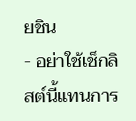ยชิน
- อย่าใช้เช็กลิสต์นี้แทนการ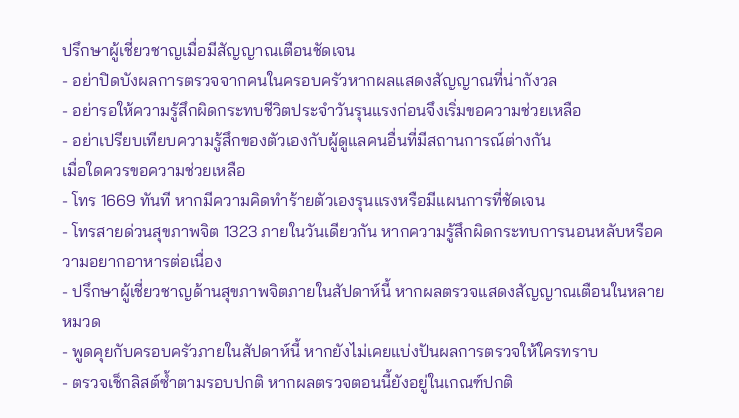ปรึกษาผู้เชี่ยวชาญเมื่อมีสัญญาณเตือนชัดเจน
- อย่าปิดบังผลการตรวจจากคนในครอบครัวหากผลแสดงสัญญาณที่น่ากังวล
- อย่ารอให้ความรู้สึกผิดกระทบชีวิตประจำวันรุนแรงก่อนจึงเริ่มขอความช่วยเหลือ
- อย่าเปรียบเทียบความรู้สึกของตัวเองกับผู้ดูแลคนอื่นที่มีสถานการณ์ต่างกัน
เมื่อใดควรขอความช่วยเหลือ
- โทร 1669 ทันที หากมีความคิดทำร้ายตัวเองรุนแรงหรือมีแผนการที่ชัดเจน
- โทรสายด่วนสุขภาพจิต 1323 ภายในวันเดียวกัน หากความรู้สึกผิดกระทบการนอนหลับหรือความอยากอาหารต่อเนื่อง
- ปรึกษาผู้เชี่ยวชาญด้านสุขภาพจิตภายในสัปดาห์นี้ หากผลตรวจแสดงสัญญาณเตือนในหลายหมวด
- พูดคุยกับครอบครัวภายในสัปดาห์นี้ หากยังไม่เคยแบ่งปันผลการตรวจให้ใครทราบ
- ตรวจเช็กลิสต์ซ้ำตามรอบปกติ หากผลตรวจตอนนี้ยังอยู่ในเกณฑ์ปกติ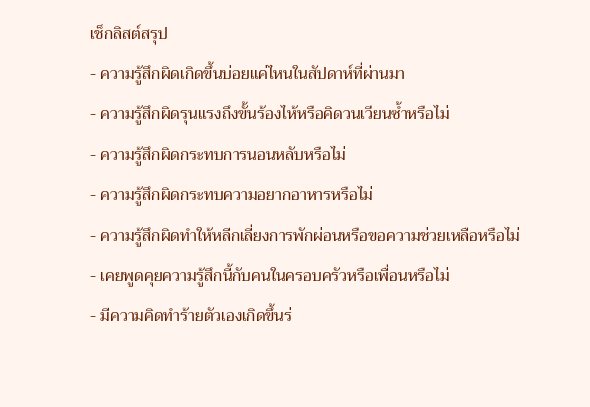เช็กลิสต์สรุป
- ความรู้สึกผิดเกิดขึ้นบ่อยแค่ไหนในสัปดาห์ที่ผ่านมา
- ความรู้สึกผิดรุนแรงถึงขั้นร้องไห้หรือคิดวนเวียนซ้ำหรือไม่
- ความรู้สึกผิดกระทบการนอนหลับหรือไม่
- ความรู้สึกผิดกระทบความอยากอาหารหรือไม่
- ความรู้สึกผิดทำให้หลีกเลี่ยงการพักผ่อนหรือขอความช่วยเหลือหรือไม่
- เคยพูดคุยความรู้สึกนี้กับคนในครอบครัวหรือเพื่อนหรือไม่
- มีความคิดทำร้ายตัวเองเกิดขึ้นร่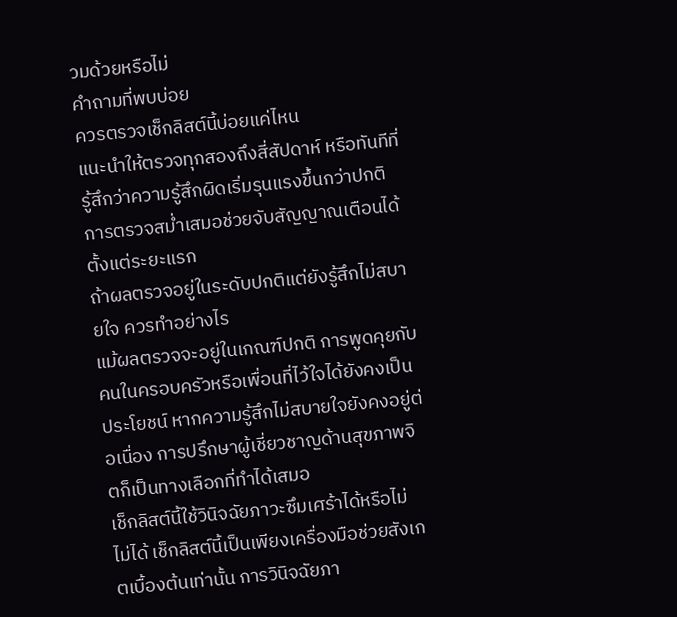วมด้วยหรือไม่
คำถามที่พบบ่อย
ควรตรวจเช็กลิสต์นี้บ่อยแค่ไหน
แนะนำให้ตรวจทุกสองถึงสี่สัปดาห์ หรือทันทีที่รู้สึกว่าความรู้สึกผิดเริ่มรุนแรงขึ้นกว่าปกติ การตรวจสม่ำเสมอช่วยจับสัญญาณเตือนได้ตั้งแต่ระยะแรก
ถ้าผลตรวจอยู่ในระดับปกติแต่ยังรู้สึกไม่สบายใจ ควรทำอย่างไร
แม้ผลตรวจจะอยู่ในเกณฑ์ปกติ การพูดคุยกับคนในครอบครัวหรือเพื่อนที่ไว้ใจได้ยังคงเป็นประโยชน์ หากความรู้สึกไม่สบายใจยังคงอยู่ต่อเนื่อง การปรึกษาผู้เชี่ยวชาญด้านสุขภาพจิตก็เป็นทางเลือกที่ทำได้เสมอ
เช็กลิสต์นี้ใช้วินิจฉัยภาวะซึมเศร้าได้หรือไม่
ไม่ได้ เช็กลิสต์นี้เป็นเพียงเครื่องมือช่วยสังเกตเบื้องต้นเท่านั้น การวินิจฉัยภา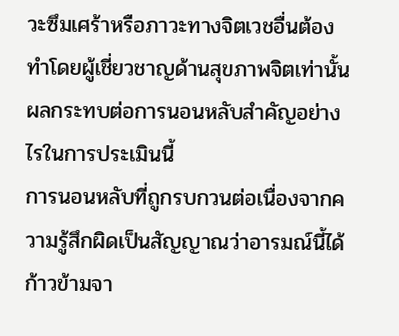วะซึมเศร้าหรือภาวะทางจิตเวชอื่นต้องทำโดยผู้เชี่ยวชาญด้านสุขภาพจิตเท่านั้น
ผลกระทบต่อการนอนหลับสำคัญอย่างไรในการประเมินนี้
การนอนหลับที่ถูกรบกวนต่อเนื่องจากความรู้สึกผิดเป็นสัญญาณว่าอารมณ์นี้ได้ก้าวข้ามจา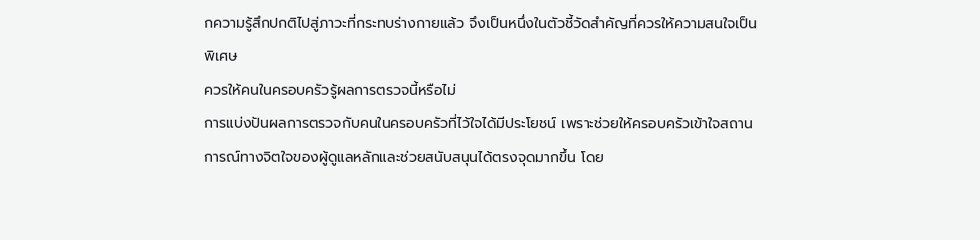กความรู้สึกปกติไปสู่ภาวะที่กระทบร่างกายแล้ว จึงเป็นหนึ่งในตัวชี้วัดสำคัญที่ควรให้ความสนใจเป็นพิเศษ
ควรให้คนในครอบครัวรู้ผลการตรวจนี้หรือไม่
การแบ่งปันผลการตรวจกับคนในครอบครัวที่ไว้ใจได้มีประโยชน์ เพราะช่วยให้ครอบครัวเข้าใจสถานการณ์ทางจิตใจของผู้ดูแลหลักและช่วยสนับสนุนได้ตรงจุดมากขึ้น โดย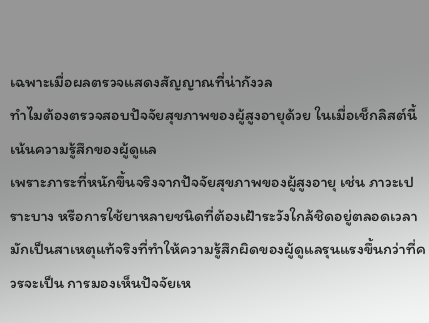เฉพาะเมื่อผลตรวจแสดงสัญญาณที่น่ากังวล
ทำไมต้องตรวจสอบปัจจัยสุขภาพของผู้สูงอายุด้วย ในเมื่อเช็กลิสต์นี้เน้นความรู้สึกของผู้ดูแล
เพราะภาระที่หนักขึ้นจริงจากปัจจัยสุขภาพของผู้สูงอายุ เช่น ภาวะเปราะบาง หรือการใช้ยาหลายชนิดที่ต้องเฝ้าระวังใกล้ชิดอยู่ตลอดเวลา มักเป็นสาเหตุแท้จริงที่ทำให้ความรู้สึกผิดของผู้ดูแลรุนแรงขึ้นกว่าที่ควรจะเป็น การมองเห็นปัจจัยเห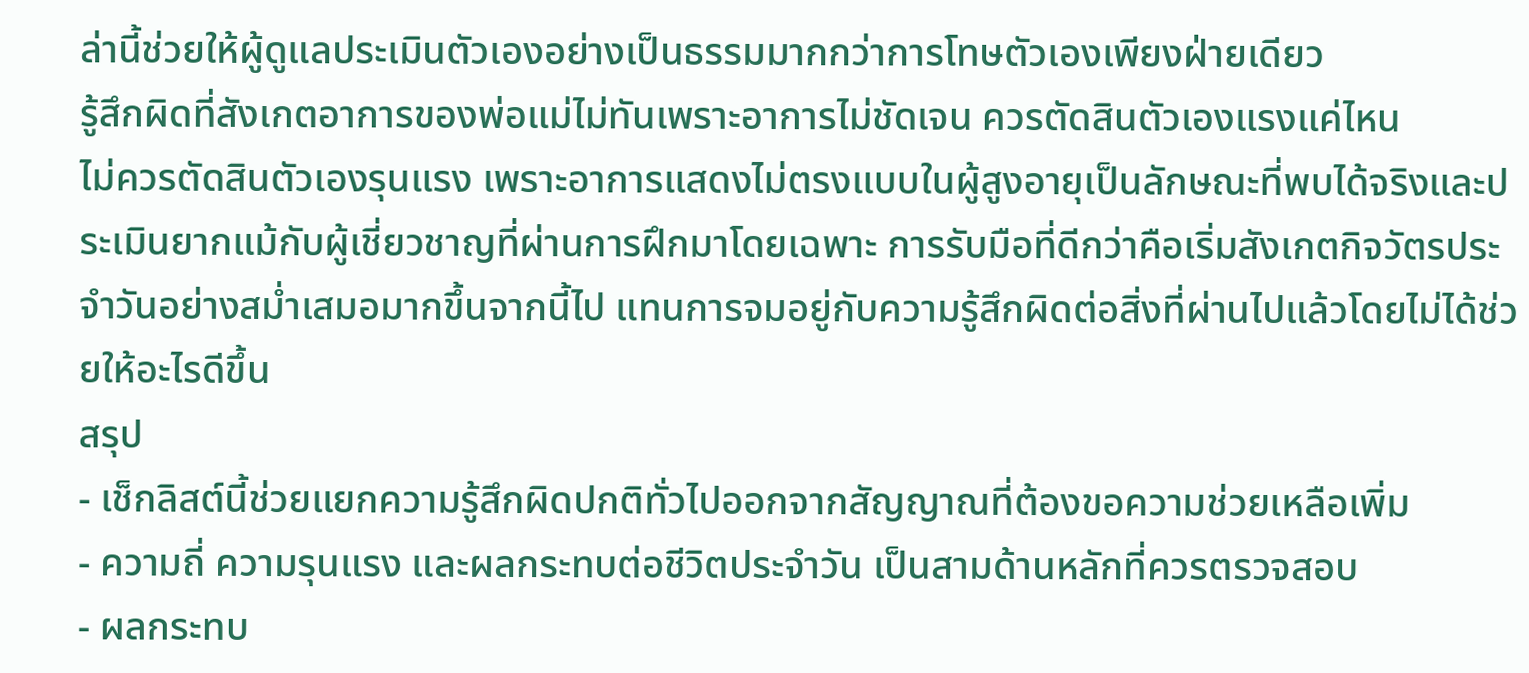ล่านี้ช่วยให้ผู้ดูแลประเมินตัวเองอย่างเป็นธรรมมากกว่าการโทษตัวเองเพียงฝ่ายเดียว
รู้สึกผิดที่สังเกตอาการของพ่อแม่ไม่ทันเพราะอาการไม่ชัดเจน ควรตัดสินตัวเองแรงแค่ไหน
ไม่ควรตัดสินตัวเองรุนแรง เพราะอาการแสดงไม่ตรงแบบในผู้สูงอายุเป็นลักษณะที่พบได้จริงและประเมินยากแม้กับผู้เชี่ยวชาญที่ผ่านการฝึกมาโดยเฉพาะ การรับมือที่ดีกว่าคือเริ่มสังเกตกิจวัตรประจำวันอย่างสม่ำเสมอมากขึ้นจากนี้ไป แทนการจมอยู่กับความรู้สึกผิดต่อสิ่งที่ผ่านไปแล้วโดยไม่ได้ช่วยให้อะไรดีขึ้น
สรุป
- เช็กลิสต์นี้ช่วยแยกความรู้สึกผิดปกติทั่วไปออกจากสัญญาณที่ต้องขอความช่วยเหลือเพิ่ม
- ความถี่ ความรุนแรง และผลกระทบต่อชีวิตประจำวัน เป็นสามด้านหลักที่ควรตรวจสอบ
- ผลกระทบ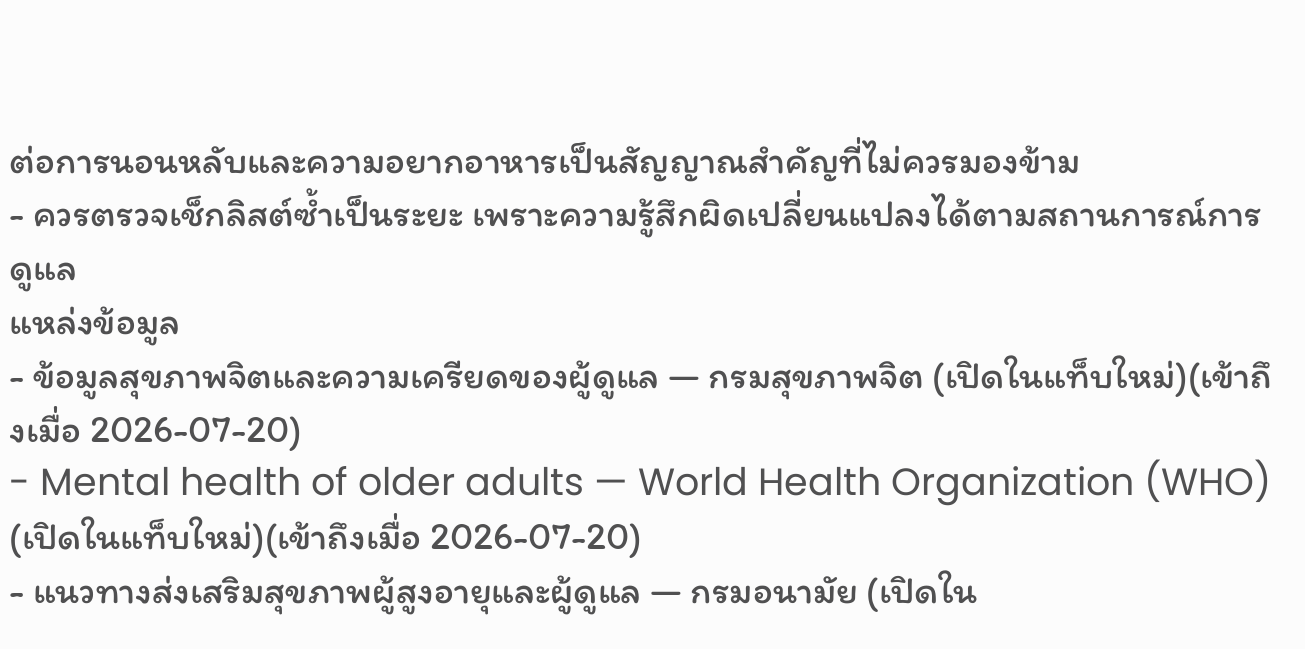ต่อการนอนหลับและความอยากอาหารเป็นสัญญาณสำคัญที่ไม่ควรมองข้าม
- ควรตรวจเช็กลิสต์ซ้ำเป็นระยะ เพราะความรู้สึกผิดเปลี่ยนแปลงได้ตามสถานการณ์การดูแล
แหล่งข้อมูล
- ข้อมูลสุขภาพจิตและความเครียดของผู้ดูแล — กรมสุขภาพจิต (เปิดในแท็บใหม่)(เข้าถึงเมื่อ 2026-07-20)
- Mental health of older adults — World Health Organization (WHO) (เปิดในแท็บใหม่)(เข้าถึงเมื่อ 2026-07-20)
- แนวทางส่งเสริมสุขภาพผู้สูงอายุและผู้ดูแล — กรมอนามัย (เปิดใน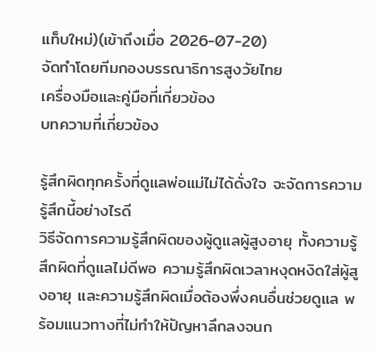แท็บใหม่)(เข้าถึงเมื่อ 2026-07-20)
จัดทำโดยทีมกองบรรณาธิการสูงวัยไทย
เครื่องมือและคู่มือที่เกี่ยวข้อง
บทความที่เกี่ยวข้อง

รู้สึกผิดทุกครั้งที่ดูแลพ่อแม่ไม่ได้ดั่งใจ จะจัดการความรู้สึกนี้อย่างไรดี
วิธีจัดการความรู้สึกผิดของผู้ดูแลผู้สูงอายุ ทั้งความรู้สึกผิดที่ดูแลไม่ดีพอ ความรู้สึกผิดเวลาหงุดหงิดใส่ผู้สูงอายุ และความรู้สึกผิดเมื่อต้องพึ่งคนอื่นช่วยดูแล พร้อมแนวทางที่ไม่ทำให้ปัญหาลึกลงจนก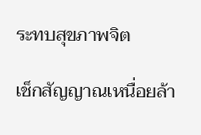ระทบสุขภาพจิต

เช็กสัญญาณเหนื่อยล้า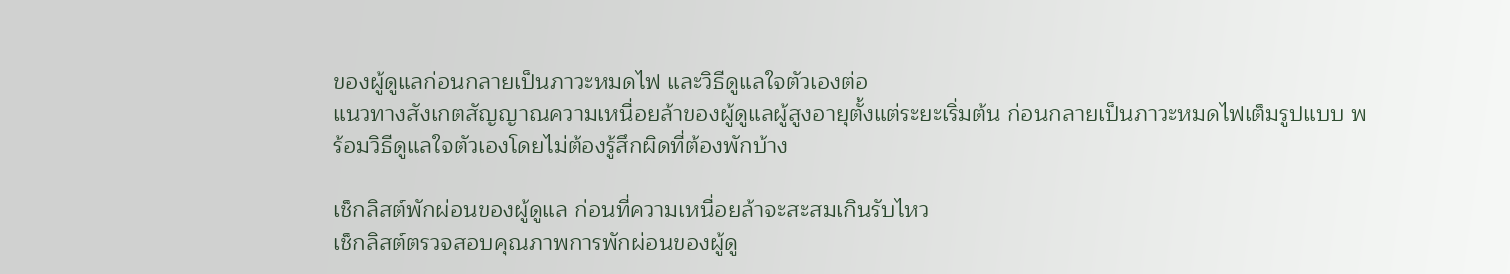ของผู้ดูแลก่อนกลายเป็นภาวะหมดไฟ และวิธีดูแลใจตัวเองต่อ
แนวทางสังเกตสัญญาณความเหนื่อยล้าของผู้ดูแลผู้สูงอายุตั้งแต่ระยะเริ่มต้น ก่อนกลายเป็นภาวะหมดไฟเต็มรูปแบบ พร้อมวิธีดูแลใจตัวเองโดยไม่ต้องรู้สึกผิดที่ต้องพักบ้าง

เช็กลิสต์พักผ่อนของผู้ดูแล ก่อนที่ความเหนื่อยล้าจะสะสมเกินรับไหว
เช็กลิสต์ตรวจสอบคุณภาพการพักผ่อนของผู้ดู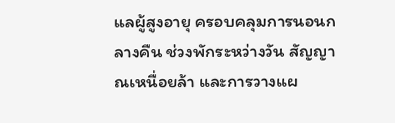แลผู้สูงอายุ ครอบคลุมการนอนกลางคืน ช่วงพักระหว่างวัน สัญญาณเหนื่อยล้า และการวางแผ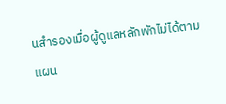นสำรองเมื่อผู้ดูแลหลักพักไม่ได้ตามแผน